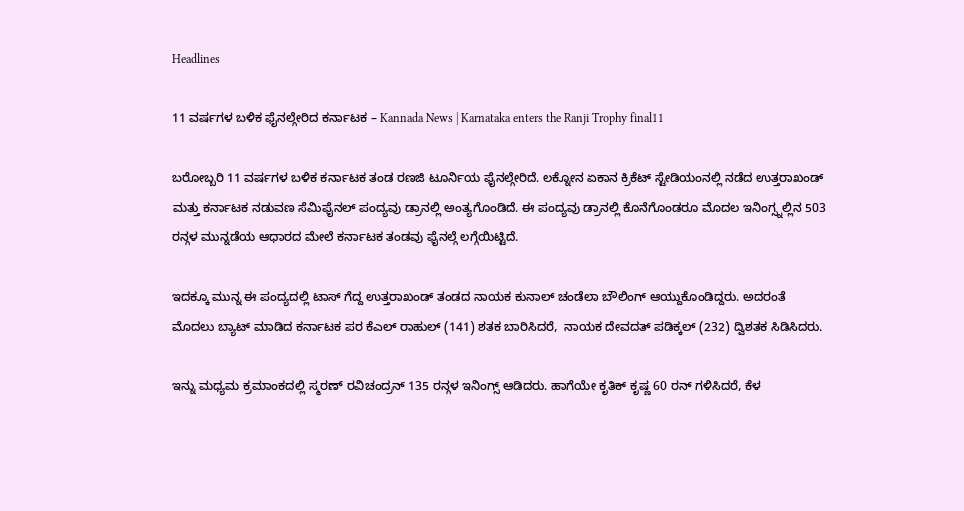Headlines

11 ವರ್ಷಗಳ ಬಳಿಕ ಫೈನಲ್ಗೇರಿದ ಕರ್ನಾಟಕ – Kannada News | Karnataka enters the Ranji Trophy final11

ಬರೋಬ್ಬರಿ 11 ವರ್ಷಗಳ ಬಳಿಕ ಕರ್ನಾಟಕ ತಂಡ ರಣಜಿ ಟೂರ್ನಿಯ ಫೈನಲ್ಗೇರಿದೆ. ಲಕ್ನೋನ ಏಕಾನ ಕ್ರಿಕೆಟ್ ಸ್ಟೇಡಿಯಂನಲ್ಲಿ ನಡೆದ ಉತ್ತರಾಖಂಡ್ ಮತ್ತು ಕರ್ನಾಟಕ ನಡುವಣ ಸೆಮಿಫೈನಲ್ ಪಂದ್ಯವು ಡ್ರಾನಲ್ಲಿ ಅಂತ್ಯಗೊಂಡಿದೆ. ಈ ಪಂದ್ಯವು ಡ್ರಾನಲ್ಲಿ ಕೊನೆಗೊಂಡರೂ ಮೊದಲ ಇನಿಂಗ್ಸ್ನಲ್ಲಿನ 503 ರನ್ಗಳ ಮುನ್ನಡೆಯ ಆಧಾರದ ಮೇಲೆ ಕರ್ನಾಟಕ ತಂಡವು ಫೈನಲ್ಗೆ ಲಗ್ಗೆಯಿಟ್ಟಿದೆ.

ಇದಕ್ಕೂ ಮುನ್ನ ಈ ಪಂದ್ಯದಲ್ಲಿ ಟಾಸ್ ಗೆದ್ದ ಉತ್ತರಾಖಂಡ್ ತಂಡದ ನಾಯಕ ಕುನಾಲ್ ಚಂಡೆಲಾ ಬೌಲಿಂಗ್ ಆಯ್ದುಕೊಂಡಿದ್ದರು. ಅದರಂತೆ ಮೊದಲು ಬ್ಯಾಟ್ ಮಾಡಿದ ಕರ್ನಾಟಕ ಪರ ಕೆಎಲ್ ರಾಹುಲ್ (141) ಶತಕ ಬಾರಿಸಿದರೆ,  ನಾಯಕ ದೇವದತ್ ಪಡಿಕ್ಕಲ್ (232) ದ್ವಿಶತಕ ಸಿಡಿಸಿದರು.

ಇನ್ನು ಮಧ್ಯಮ ಕ್ರಮಾಂಕದಲ್ಲಿ ಸ್ಮರಣ್ ರವಿಚಂದ್ರನ್ 135 ರನ್ಗಳ ಇನಿಂಗ್ಸ್ ಆಡಿದರು. ಹಾಗೆಯೇ ಕೃತಿಕ್ ಕೃಷ್ಣ 60 ರನ್ ಗಳಿಸಿದರೆ, ಕೆಳ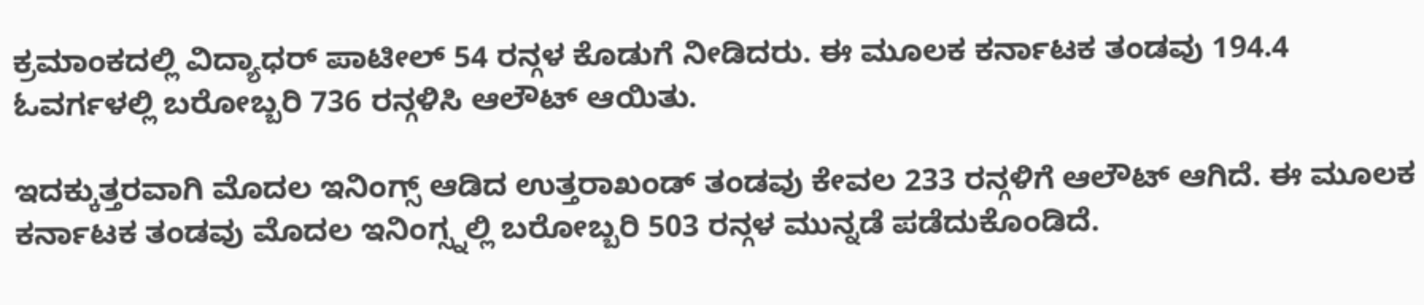ಕ್ರಮಾಂಕದಲ್ಲಿ ವಿದ್ಯಾಧರ್ ಪಾಟೀಲ್ 54 ರನ್ಗಳ ಕೊಡುಗೆ ನೀಡಿದರು. ಈ ಮೂಲಕ ಕರ್ನಾಟಕ ತಂಡವು 194.4 ಓವರ್ಗಳಲ್ಲಿ ಬರೋಬ್ಬರಿ 736 ರನ್ಗಳಿಸಿ ಆಲೌಟ್ ಆಯಿತು.

ಇದಕ್ಕುತ್ತರವಾಗಿ ಮೊದಲ ಇನಿಂಗ್ಸ್ ಆಡಿದ ಉತ್ತರಾಖಂಡ್ ತಂಡವು ಕೇವಲ 233 ರನ್ಗಳಿಗೆ ಆಲೌಟ್ ಆಗಿದೆ. ಈ ಮೂಲಕ ಕರ್ನಾಟಕ ತಂಡವು ಮೊದಲ ಇನಿಂಗ್ಸ್ನಲ್ಲಿ ಬರೋಬ್ಬರಿ 503 ರನ್ಗಳ ಮುನ್ನಡೆ ಪಡೆದುಕೊಂಡಿದೆ.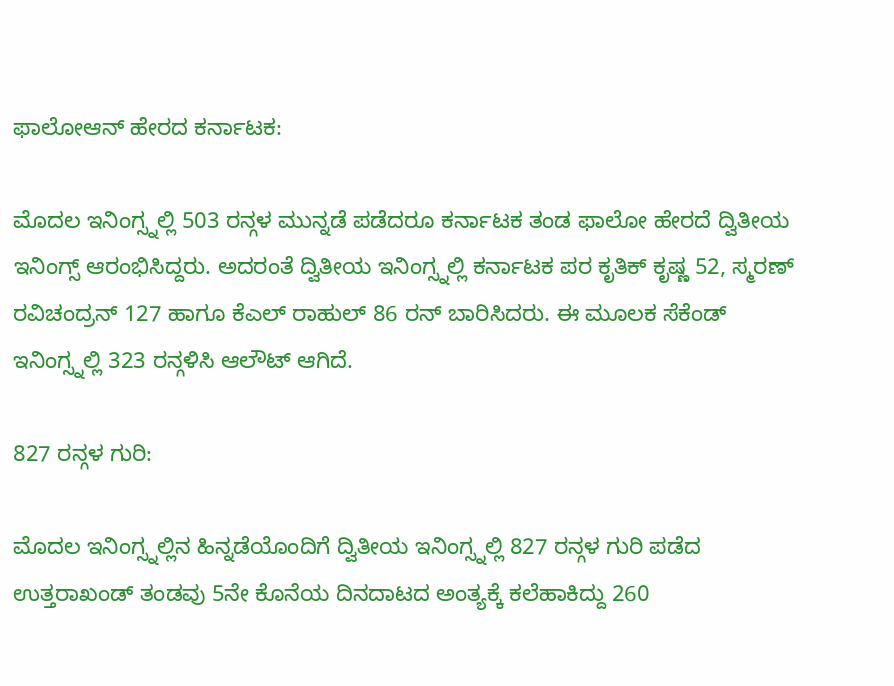ಫಾಲೋಆನ್ ಹೇರದ ಕರ್ನಾಟಕ:

ಮೊದಲ ಇನಿಂಗ್ಸ್ನಲ್ಲಿ 503 ರನ್ಗಳ ಮುನ್ನಡೆ ಪಡೆದರೂ ಕರ್ನಾಟಕ ತಂಡ ಫಾಲೋ ಹೇರದೆ ದ್ವಿತೀಯ ಇನಿಂಗ್ಸ್ ಆರಂಭಿಸಿದ್ದರು. ಅದರಂತೆ ದ್ವಿತೀಯ ಇನಿಂಗ್ಸ್ನಲ್ಲಿ ಕರ್ನಾಟಕ ಪರ ಕೃತಿಕ್ ಕೃಷ್ಣ 52, ಸ್ಮರಣ್ ರವಿಚಂದ್ರನ್ 127 ಹಾಗೂ ಕೆಎಲ್ ರಾಹುಲ್ 86 ರನ್ ಬಾರಿಸಿದರು. ಈ ಮೂಲಕ ಸೆಕೆಂಡ್ ಇನಿಂಗ್ಸ್ನಲ್ಲಿ 323 ರನ್ಗಳಿಸಿ ಆಲೌಟ್ ಆಗಿದೆ.

827 ರನ್ಗಳ ಗುರಿ:

ಮೊದಲ ಇನಿಂಗ್ಸ್ನಲ್ಲಿನ ಹಿನ್ನಡೆಯೊಂದಿಗೆ ದ್ವಿತೀಯ ಇನಿಂಗ್ಸ್ನಲ್ಲಿ 827 ರನ್ಗಳ ಗುರಿ ಪಡೆದ ಉತ್ತರಾಖಂಡ್ ತಂಡವು 5ನೇ ಕೊನೆಯ ದಿನದಾಟದ ಅಂತ್ಯಕ್ಕೆ ಕಲೆಹಾಕಿದ್ದು 260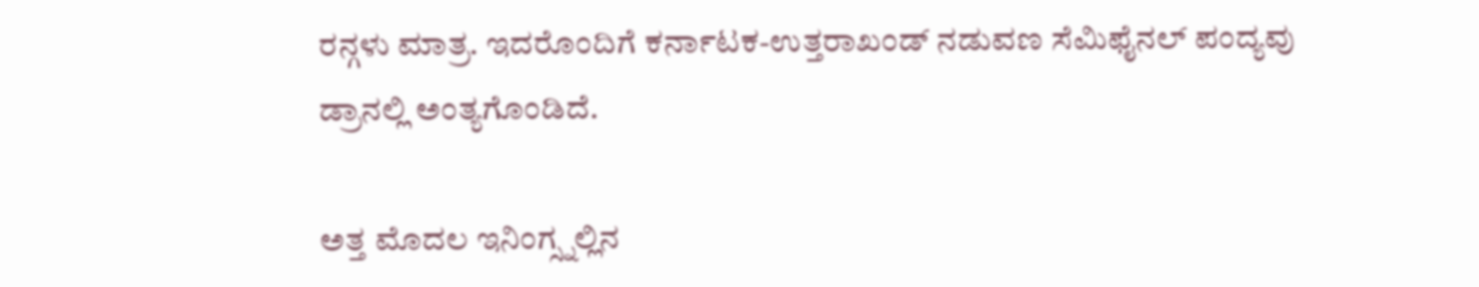ರನ್ಗಳು ಮಾತ್ರ. ಇದರೊಂದಿಗೆ ಕರ್ನಾಟಕ-ಉತ್ತರಾಖಂಡ್ ನಡುವಣ ಸೆಮಿಫೈನಲ್ ಪಂದ್ಯವು ಡ್ರಾನಲ್ಲಿ ಅಂತ್ಯಗೊಂಡಿದೆ.

ಅತ್ತ ಮೊದಲ ಇನಿಂಗ್ಸ್ನಲ್ಲಿನ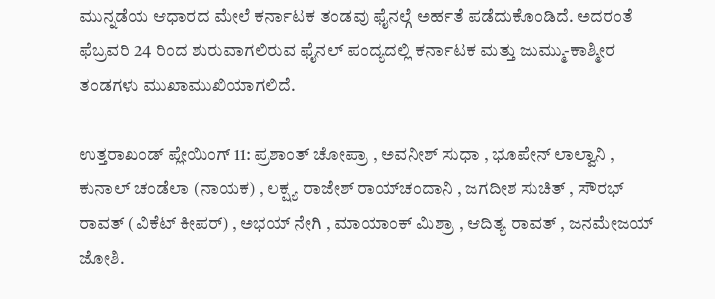ಮುನ್ನಡೆಯ ಆಧಾರದ ಮೇಲೆ ಕರ್ನಾಟಕ ತಂಡವು ಫೈನಲ್ಗೆ ಅರ್ಹತೆ ಪಡೆದುಕೊಂಡಿದೆ. ಅದರಂತೆ ಫೆಬ್ರವರಿ 24 ರಿಂದ ಶುರುವಾಗಲಿರುವ ಫೈನಲ್ ಪಂದ್ಯದಲ್ಲಿ ಕರ್ನಾಟಕ ಮತ್ತು ಜುಮ್ಮು-ಕಾಶ್ಮೀರ ತಂಡಗಳು ಮುಖಾಮುಖಿಯಾಗಲಿದೆ.

ಉತ್ತರಾಖಂಡ್ ಪ್ಲೇಯಿಂಗ್ 11: ಪ್ರಶಾಂತ್ ಚೋಪ್ರಾ , ಅವನೀಶ್ ಸುಧಾ , ಭೂಪೇನ್ ಲಾಲ್ವಾನಿ , ಕುನಾಲ್ ಚಂಡೆಲಾ (ನಾಯಕ) , ಲಕ್ಷ್ಯ ರಾಜೇಶ್ ರಾಯ್‌ಚಂದಾನಿ , ಜಗದೀಶ ಸುಚಿತ್ , ಸೌರಭ್ ರಾವತ್ (ವಿಕೆಟ್ ಕೀಪರ್) , ಅಭಯ್ ನೇಗಿ , ಮಾಯಾಂಕ್ ಮಿಶ್ರಾ , ಆದಿತ್ಯ ರಾವತ್ , ಜನಮೇಜಯ್ ಜೋಶಿ.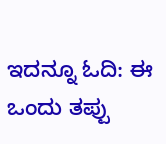ಇದನ್ನೂ ಓದಿ: ಈ ಒಂದು ತಪ್ಪು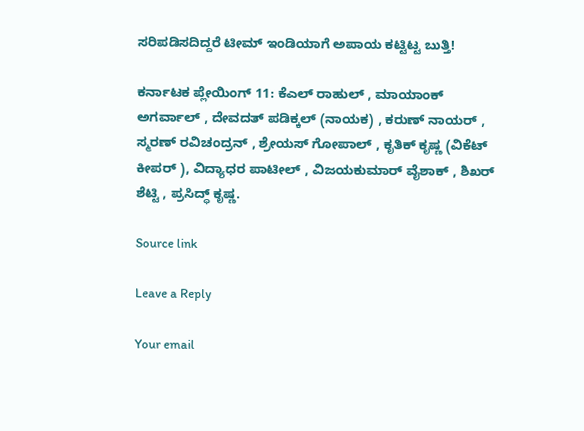ಸರಿಪಡಿಸದಿದ್ದರೆ ಟೀಮ್ ಇಂಡಿಯಾಗೆ ಅಪಾಯ ಕಟ್ಟಿಟ್ಟ ಬುತ್ತಿ!

ಕರ್ನಾಟಕ ಪ್ಲೇಯಿಂಗ್ 11: ಕೆಎಲ್ ರಾಹುಲ್ , ಮಾಯಾಂಕ್ ಅಗರ್ವಾಲ್ , ದೇವದತ್ ಪಡಿಕ್ಕಲ್ (ನಾಯಕ) , ಕರುಣ್ ನಾಯರ್ , ಸ್ಮರಣ್ ರವಿಚಂದ್ರನ್ , ಶ್ರೇಯಸ್ ಗೋಪಾಲ್ , ಕೃತಿಕ್ ಕೃಷ್ಣ (ವಿಕೆಟ್ ಕೀಪರ್ ), ವಿದ್ಯಾಧರ ಪಾಟೀಲ್ , ವಿಜಯಕುಮಾರ್ ವೈಶಾಕ್ , ಶಿಖರ್ ಶೆಟ್ಟಿ , ಪ್ರಸಿದ್ಧ್ ಕೃಷ್ಣ.

Source link

Leave a Reply

Your email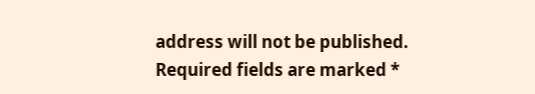address will not be published. Required fields are marked *